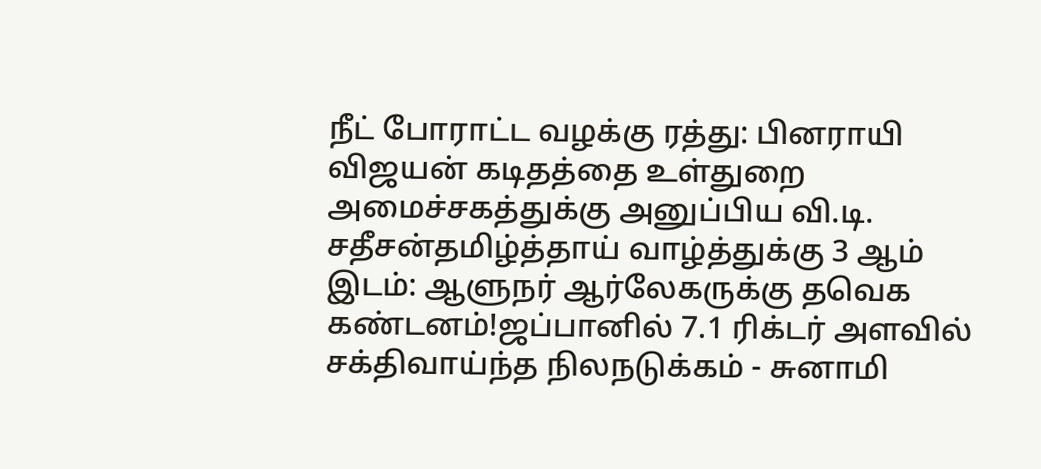நீட் போராட்ட வழக்கு ரத்து: பினராயி விஜயன் கடிதத்தை உள்துறை அமைச்சகத்துக்கு அனுப்பிய வி.டி. சதீசன்தமிழ்த்தாய் வாழ்த்துக்கு 3 ஆம் இடம்: ஆளுநர் ஆர்லேகருக்கு தவெக கண்டனம்!ஜப்பானில் 7.1 ரிக்டர் அளவில் சக்திவாய்ந்த நிலநடுக்கம் - சுனாமி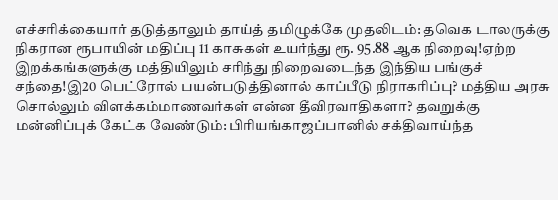எச்சரிக்கையார் தடுத்தாலும் தாய்த் தமிழுக்கே முதலிடம்: தவெக டாலருக்கு நிகரான ரூபாயின் மதிப்பு 11 காசுகள் உயர்ந்து ரூ. 95.88 ஆக நிறைவு!ஏற்ற இறக்கங்களுக்கு மத்தியிலும் சரிந்து நிறைவடைந்த இந்திய பங்குச் சந்தை!இ20 பெட்ரோல் பயன்படுத்தினால் காப்பீடு நிராகரிப்பு? மத்திய அரசு சொல்லும் விளக்கம்மாணவர்கள் என்ன தீவிரவாதிகளா? தவறுக்கு மன்னிப்புக் கேட்க வேண்டும்: பிரியங்காஜப்பானில் சக்திவாய்ந்த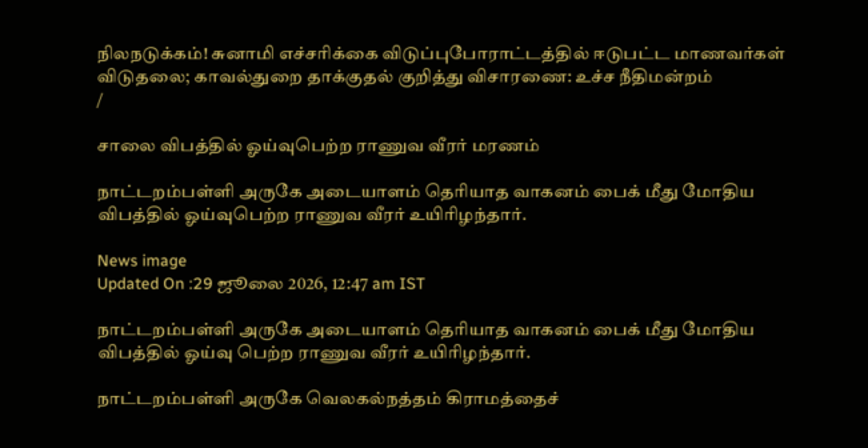நிலநடுக்கம்! சுனாமி எச்சரிக்கை விடுப்புபோராட்டத்தில் ஈடுபட்ட மாணவர்கள் விடுதலை; காவல்துறை தாக்குதல் குறித்து விசாரணை: உச்ச நீதிமன்றம்
/

சாலை விபத்தில் ஓய்வுபெற்ற ராணுவ வீரர் மரணம்

நாட்டறம்பள்ளி அருகே அடையாளம் தெரியாத வாகனம் பைக் மீது மோதிய விபத்தில் ஓய்வுபெற்ற ராணுவ வீரர் உயிரிழந்தார்.

News image
Updated On :29 ஜூலை 2026, 12:47 am IST

நாட்டறம்பள்ளி அருகே அடையாளம் தெரியாத வாகனம் பைக் மீது மோதிய விபத்தில் ஓய்வு பெற்ற ராணுவ வீரர் உயிரிழந்தார்.

நாட்டறம்பள்ளி அருகே வெலகல்நத்தம் கிராமத்தைச்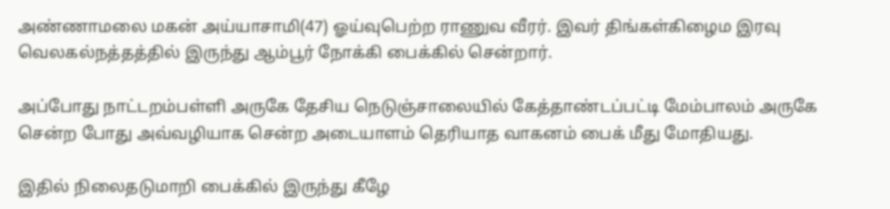அண்ணாமலை மகன் அய்யாசாமி(47) ஓய்வுபெற்ற ராணுவ வீரர். இவர் திங்கள்கிழைம இரவு வெலகல்நத்தத்தில் இருந்து ஆம்பூர் நோக்கி பைக்கில் சென்றார்.

அப்போது நாட்டறம்பள்ளி அருகே தேசிய நெடுஞ்சாலையில் கேத்தாண்டப்பட்டி மேம்பாலம் அருகே சென்ற போது அவ்வழியாக சென்ற அடையாளம் தெரியாத வாகனம் பைக் மீது மோதியது.

இதில் நிலைதடுமாறி பைக்கில் இருந்து கீழே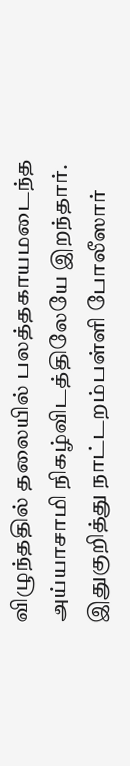விழுந்ததில் தலையில் பலத்தகாயமடைந்த அய்யாசாமி நிகழ்விடத்திலேயே இறந்தார். இதுகுறித்து நாட்டறம்பள்ளி போலீஸார்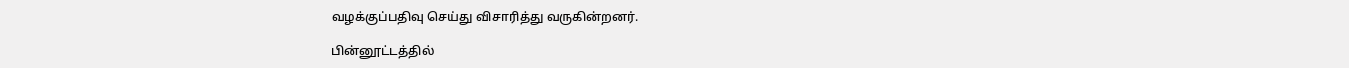வழக்குப்பதிவு செய்து விசாரித்து வருகின்றனர்.

பின்னூட்டத்தில்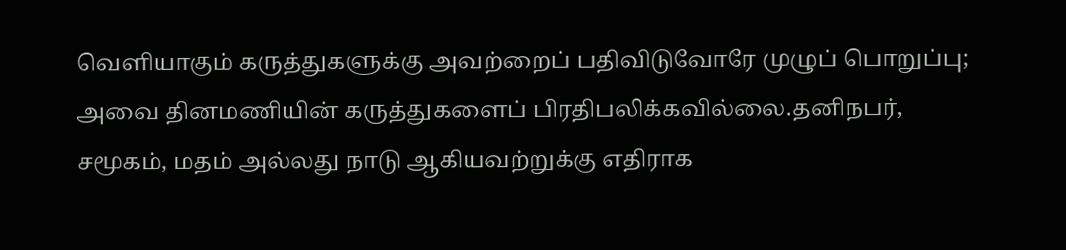வெளியாகும் கருத்துகளுக்கு அவற்றைப் பதிவிடுவோரே முழுப் பொறுப்பு; அவை தினமணியின் கருத்துகளைப் பிரதிபலிக்கவில்லை.தனிநபர், சமூகம், மதம் அல்லது நாடு ஆகியவற்றுக்கு எதிராக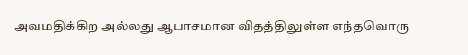அவமதிக்கிற அல்லது ஆபாசமான விதத்திலுள்ள எந்தவொரு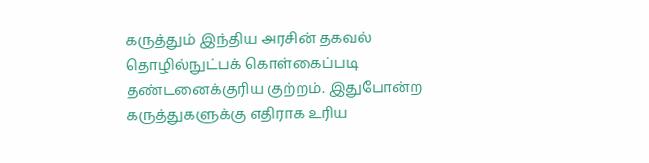கருத்தும் இந்திய அரசின் தகவல் தொழில்நுட்பக் கொள்கைப்படி தண்டனைக்குரிய குற்றம். இதுபோன்ற கருத்துகளுக்கு எதிராக உரிய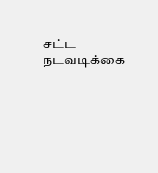சட்ட நடவடிக்கை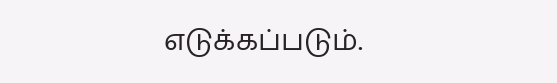எடுக்கப்படும்.